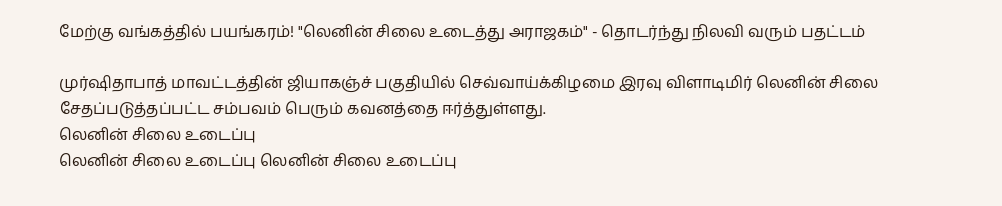மேற்கு வங்கத்தில் பயங்கரம்! "லெனின் சிலை உடைத்து அராஜகம்" - தொடர்ந்து நிலவி வரும் பதட்டம்

முர்ஷிதாபாத் மாவட்டத்தின் ஜியாகஞ்ச் பகுதியில் செவ்வாய்க்கிழமை இரவு விளாடிமிர் லெனின் சிலை சேதப்படுத்தப்பட்ட சம்பவம் பெரும் கவனத்தை ஈர்த்துள்ளது.
லெனின் சிலை உடைப்பு
லெனின் சிலை உடைப்பு லெனின் சிலை உடைப்பு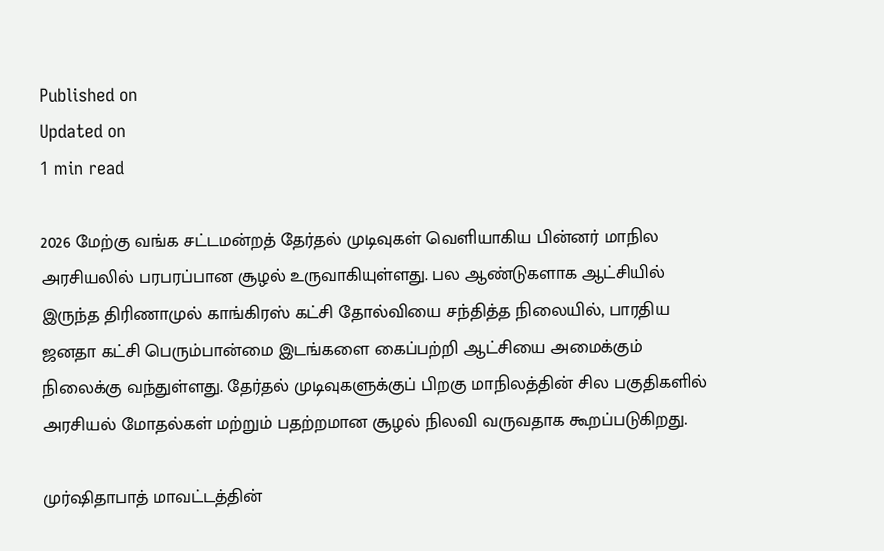Published on
Updated on
1 min read

2026 மேற்கு வங்க சட்டமன்றத் தேர்தல் முடிவுகள் வெளியாகிய பின்னர் மாநில அரசியலில் பரபரப்பான சூழல் உருவாகியுள்ளது. பல ஆண்டுகளாக ஆட்சியில் இருந்த திரிணாமுல் காங்கிரஸ் கட்சி தோல்வியை சந்தித்த நிலையில், பாரதிய ஜனதா கட்சி பெரும்பான்மை இடங்களை கைப்பற்றி ஆட்சியை அமைக்கும் நிலைக்கு வந்துள்ளது. தேர்தல் முடிவுகளுக்குப் பிறகு மாநிலத்தின் சில பகுதிகளில் அரசியல் மோதல்கள் மற்றும் பதற்றமான சூழல் நிலவி வருவதாக கூறப்படுகிறது.

முர்ஷிதாபாத் மாவட்டத்தின்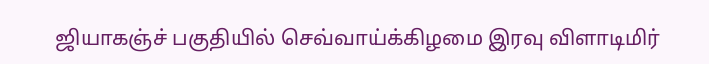ஜியாகஞ்ச் பகுதியில் செவ்வாய்க்கிழமை இரவு விளாடிமிர்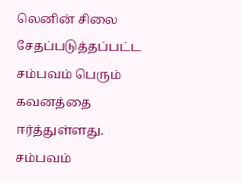லெனின் சிலை சேதப்படுத்தப்பட்ட சம்பவம் பெரும் கவனத்தை ஈர்த்துள்ளது. சம்பவம்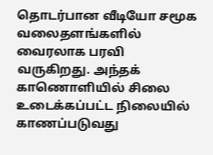தொடர்பான வீடியோ சமூக வலைதளங்களில் வைரலாக பரவி வருகிறது. அந்தக் காணொளியில் சிலை உடைக்கப்பட்ட நிலையில் காணப்படுவது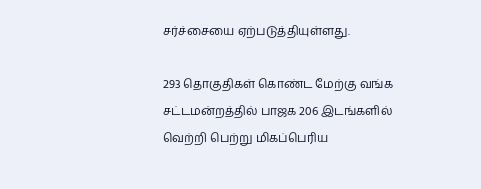சர்ச்சையை ஏற்படுத்தியுள்ளது.

293 தொகுதிகள் கொண்ட மேற்கு வங்க சட்டமன்றத்தில் பாஜக 206 இடங்களில் வெற்றி பெற்று மிகப்பெரிய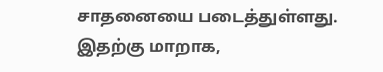சாதனையை படைத்துள்ளது. இதற்கு மாறாக,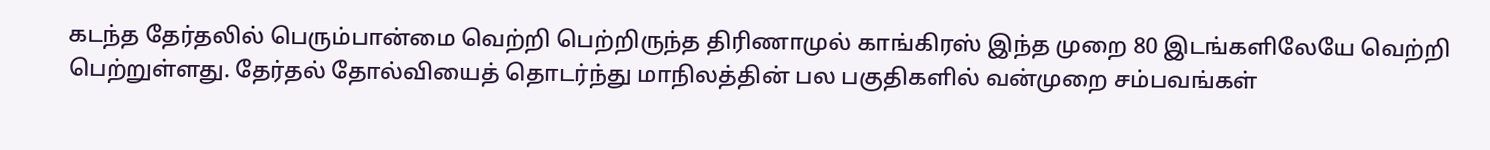கடந்த தேர்தலில் பெரும்பான்மை வெற்றி பெற்றிருந்த திரிணாமுல் காங்கிரஸ் இந்த முறை 80 இடங்களிலேயே வெற்றி பெற்றுள்ளது. தேர்தல் தோல்வியைத் தொடர்ந்து மாநிலத்தின் பல பகுதிகளில் வன்முறை சம்பவங்கள்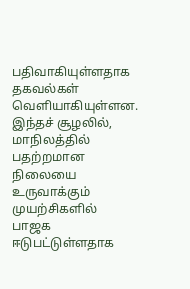பதிவாகியுள்ளதாக தகவல்கள் வெளியாகியுள்ளன. இந்தச் சூழலில், மாநிலத்தில் பதற்றமான நிலையை உருவாக்கும் முயற்சிகளில் பாஜக ஈடுபட்டுள்ளதாக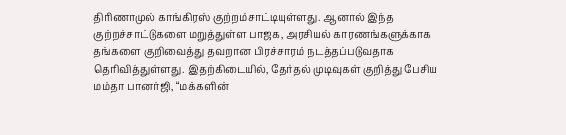திரிணாமுல் காங்கிரஸ் குற்றம்சாட்டியுள்ளது. ஆனால் இந்த குற்றச்சாட்டுகளை மறுத்துள்ள பாஜக, அரசியல் காரணங்களுக்காக தங்களை குறிவைத்து தவறான பிரச்சாரம் நடத்தப்படுவதாக தெரிவித்துள்ளது. இதற்கிடையில், தேர்தல் முடிவுகள் குறித்து பேசிய மம்தா பானர்ஜி, “மக்களின்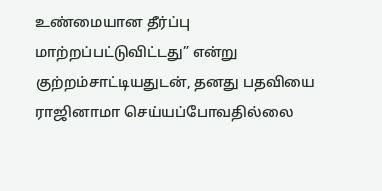உண்மையான தீர்ப்பு மாற்றப்பட்டுவிட்டது” என்று குற்றம்சாட்டியதுடன், தனது பதவியை ராஜினாமா செய்யப்போவதில்லை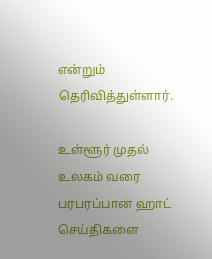என்றும் தெரிவித்துள்ளார்.

உள்ளூர் முதல் உலகம் வரை பரபரப்பான ஹாட் செய்திகளை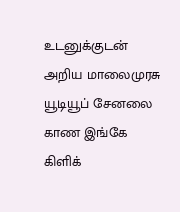உடனுக்குடன் அறிய மாலைமுரசு யூடியூப் சேனலை காண இங்கே கிளிக்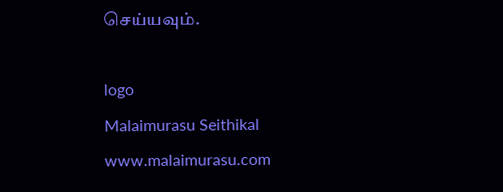செய்யவும்.

logo
Malaimurasu Seithikal
www.malaimurasu.com